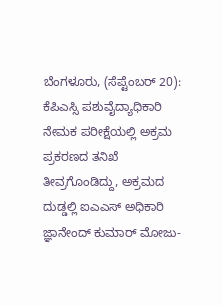ಬೆಂಗಳೂರು, (ಸೆಪ್ಟೆಂಬರ್ 20): ಕೆಪಿಎಸ್ಸಿ ಪಶುವೈದ್ಯಾಧಿಕಾರಿ ನೇಮಕ ಪರೀಕ್ಷೆಯಲ್ಲಿ ಅಕ್ರಮ ಪ್ರಕರಣದ ತನಿಖೆ ತೀವ್ರಗೊಂಡಿದ್ದು, ಅಕ್ರಮದ ದುಡ್ಡಲ್ಲಿ ಐಎಎಸ್ ಅಧಿಕಾರಿ ಜ್ಞಾನೇಂದ್ ಕುಮಾರ್ ಮೋಜು-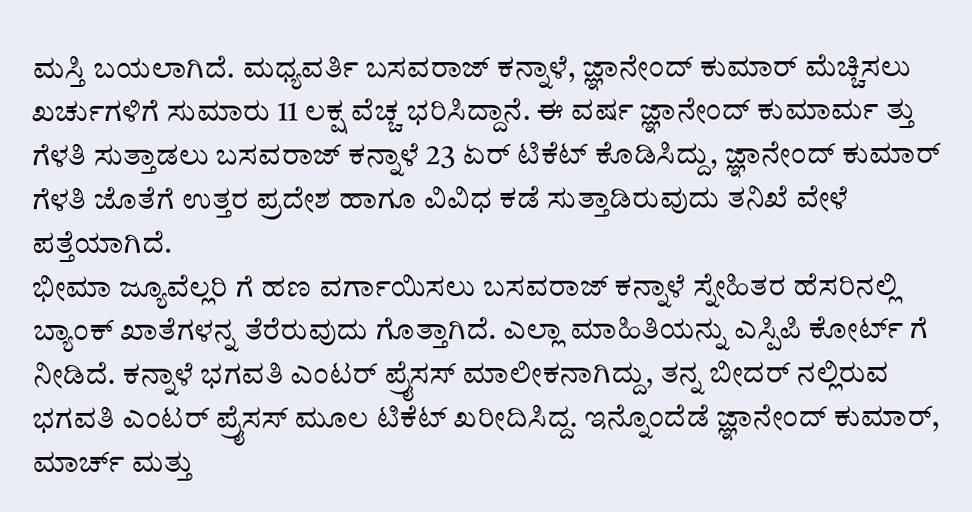ಮಸ್ತಿ ಬಯಲಾಗಿದೆ. ಮಧ್ಯವರ್ತಿ ಬಸವರಾಜ್ ಕನ್ನಾಳೆ, ಜ್ಞಾನೇಂದ್ ಕುಮಾರ್ ಮೆಚ್ಚಿಸಲು ಖರ್ಚುಗಳಿಗೆ ಸುಮಾರು 11 ಲಕ್ಷ ವೆಚ್ಚ ಭರಿಸಿದ್ದಾನೆ. ಈ ವರ್ಷ ಜ್ಞಾನೇಂದ್ ಕುಮಾರ್ಮ ತ್ತು ಗೆಳತಿ ಸುತ್ತಾಡಲು ಬಸವರಾಜ್ ಕನ್ನಾಳೆ 23 ಏರ್ ಟಿಕೆಟ್ ಕೊಡಿಸಿದ್ದು, ಜ್ಞಾನೇಂದ್ ಕುಮಾರ್ ಗೆಳತಿ ಜೊತೆಗೆ ಉತ್ತರ ಪ್ರದೇಶ ಹಾಗೂ ವಿವಿಧ ಕಡೆ ಸುತ್ತಾಡಿರುವುದು ತನಿಖೆ ವೇಳೆ ಪತ್ತೆಯಾಗಿದೆ.
ಭೀಮಾ ಜ್ಯೂವೆಲ್ಲರಿ ಗೆ ಹಣ ವರ್ಗಾಯಿಸಲು ಬಸವರಾಜ್ ಕನ್ನಾಳೆ ಸ್ನೇಹಿತರ ಹೆಸರಿನಲ್ಲಿ ಬ್ಯಾಂಕ್ ಖಾತೆಗಳನ್ನ ತೆರೆರುವುದು ಗೊತ್ತಾಗಿದೆ. ಎಲ್ಲಾ ಮಾಹಿತಿಯನ್ನು ಎಸ್ಪಿಪಿ ಕೋರ್ಟ್ ಗೆ ನೀಡಿದೆ. ಕನ್ನಾಳೆ ಭಗವತಿ ಎಂಟರ್ ಪ್ರೈಸಸ್ ಮಾಲೀಕನಾಗಿದ್ದು, ತನ್ನ ಬೀದರ್ ನಲ್ಲಿರುವ ಭಗವತಿ ಎಂಟರ್ ಪ್ರೈಸಸ್ ಮೂಲ ಟಿಕೆಟ್ ಖರೀದಿಸಿದ್ದ. ಇನ್ನೊಂದೆಡೆ ಜ್ಞಾನೇಂದ್ ಕುಮಾರ್, ಮಾರ್ಚ್ ಮತ್ತು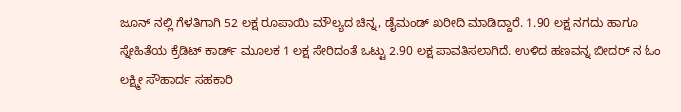ಜೂನ್ ನಲ್ಲಿ ಗೆಳತಿಗಾಗಿ 52 ಲಕ್ಷ ರೂಪಾಯಿ ಮೌಲ್ಯದ ಚಿನ್ನ, ಡೈಮಂಡ್ ಖರೀದಿ ಮಾಡಿದ್ದಾರೆ. 1.90 ಲಕ್ಷ ನಗದು ಹಾಗೂ ಸ್ನೇಹಿತೆಯ ಕ್ರೆಡಿಟ್ ಕಾರ್ಡ್ ಮೂಲಕ 1 ಲಕ್ಷ ಸೇರಿದಂತೆ ಒಟ್ಟು 2.90 ಲಕ್ಷ ಪಾವತಿಸಲಾಗಿದೆ. ಉಳಿದ ಹಣವನ್ನ ಬೀದರ್ ನ ಓಂ ಲಕ್ಷ್ಮೀ ಸೌಹಾರ್ದ ಸಹಕಾರಿ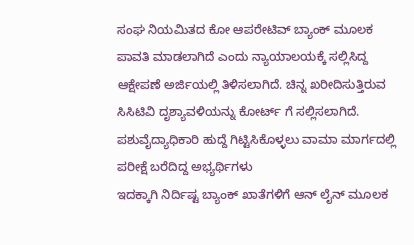ಸಂಘ ನಿಯಮಿತದ ಕೋ ಆಪರೇಟಿವ್ ಬ್ಯಾಂಕ್ ಮೂಲಕ ಪಾವತಿ ಮಾಡಲಾಗಿದೆ ಎಂದು ನ್ಯಾಯಾಲಯಕ್ಕೆ ಸಲ್ಲಿಸಿದ್ದ ಆಕ್ಷೇಪಣೆ ಅರ್ಜಿಯಲ್ಲಿ ತಿಳಿಸಲಾಗಿದೆ. ಚಿನ್ನ ಖರೀದಿಸುತ್ತಿರುವ ಸಿಸಿಟಿವಿ ದೃಶ್ಯಾವಳಿಯನ್ನು ಕೋರ್ಟ್ ಗೆ ಸಲ್ಲಿಸಲಾಗಿದೆ.
ಪಶುವೈದ್ಯಾಧಿಕಾರಿ ಹುದ್ದೆ ಗಿಟ್ಟಿಸಿಕೊಳ್ಳಲು ವಾಮಾ ಮಾರ್ಗದಲ್ಲಿ ಪರೀಕ್ಷೆ ಬರೆದಿದ್ದ ಅಭ್ಯರ್ಥಿಗಳು
ಇದಕ್ಕಾಗಿ ನಿರ್ದಿಷ್ಟ ಬ್ಯಾಂಕ್ ಖಾತೆಗಳಿಗೆ ಆನ್ ಲೈನ್ ಮೂಲಕ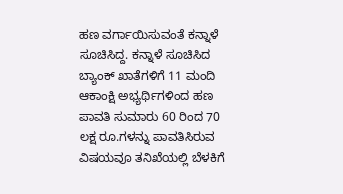ಹಣ ವರ್ಗಾಯಿಸುವಂತೆ ಕನ್ನಾಳೆ ಸೂಚಿಸಿದ್ದ. ಕನ್ನಾಳೆ ಸೂಚಿಸಿದ ಬ್ಯಾಂಕ್ ಖಾತೆಗಳಿಗೆ 11 ಮಂದಿ ಆಕಾಂಕ್ಷಿ ಅಭ್ಯರ್ಥಿಗಳಿಂದ ಹಣ ಪಾವತಿ ಸುಮಾರು 60 ರಿಂದ 70 ಲಕ್ಷ ರೂ.ಗಳನ್ನು ಪಾವತಿಸಿರುವ ವಿಷಯವೂ ತನಿಖೆಯಲ್ಲಿ ಬೆಳಕಿಗೆ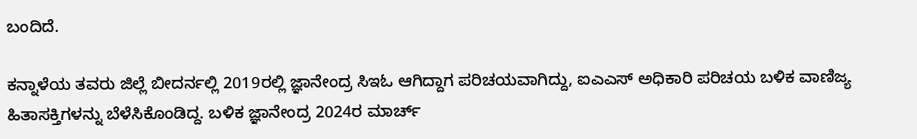ಬಂದಿದೆ.

ಕನ್ನಾಳೆಯ ತವರು ಜಿಲ್ಲೆ ಬೀದರ್ನಲ್ಲಿ 2019ರಲ್ಲಿ ಜ್ಞಾನೇಂದ್ರ ಸಿಇಓ ಆಗಿದ್ದಾಗ ಪರಿಚಯವಾಗಿದ್ದು, ಐಎಎಸ್ ಅಧಿಕಾರಿ ಪರಿಚಯ ಬಳಿಕ ವಾಣಿಜ್ಯ ಹಿತಾಸಕ್ತಿಗಳನ್ನು ಬೆಳೆಸಿಕೊಂಡಿದ್ದ. ಬಳಿಕ ಜ್ಞಾನೇಂದ್ರ 2024ರ ಮಾರ್ಚ್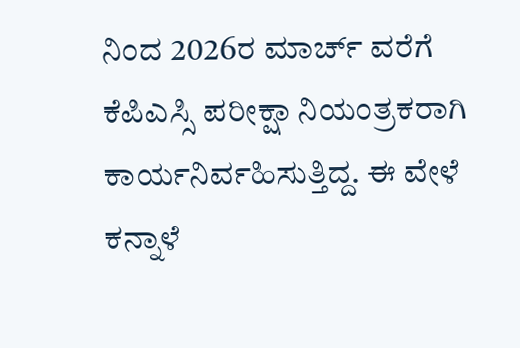ನಿಂದ 2026ರ ಮಾರ್ಚ್ ವರೆಗೆ ಕೆಪಿಎಸ್ಸಿ ಪರೀಕ್ಷಾ ನಿಯಂತ್ರಕರಾಗಿ ಕಾರ್ಯನಿರ್ವಹಿಸುತ್ತಿದ್ದ. ಈ ವೇಳೆ ಕನ್ನಾಳೆ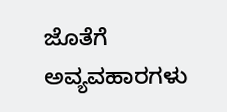ಜೊತೆಗೆ ಅವ್ಯವಹಾರಗಳು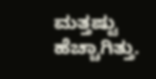ಮತ್ತಷ್ಟು ಹೆಚ್ಚಾಗಿತ್ತು.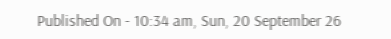Published On - 10:34 am, Sun, 20 September 26